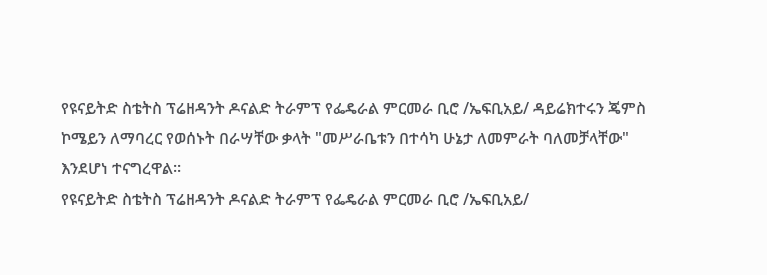የዩናይትድ ስቴትስ ፕሬዘዳንት ዶናልድ ትራምፕ የፌዴራል ምርመራ ቢሮ /ኤፍቢአይ/ ዳይሬክተሩን ጄምስ ኮሜይን ለማባረር የወሰኑት በራሣቸው ቃላት "መሥራቤቱን በተሳካ ሁኔታ ለመምራት ባለመቻላቸው" እንደሆነ ተናግረዋል፡፡
የዩናይትድ ስቴትስ ፕሬዘዳንት ዶናልድ ትራምፕ የፌዴራል ምርመራ ቢሮ /ኤፍቢአይ/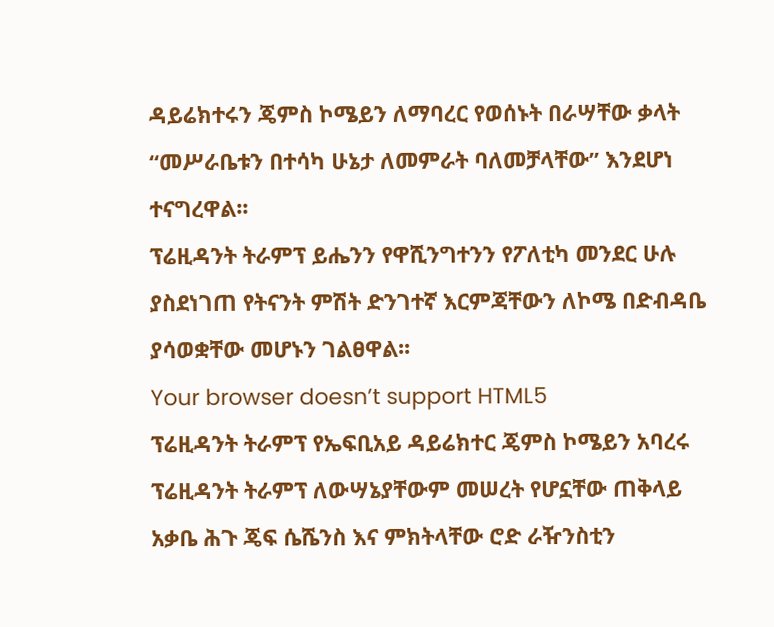ዳይሬክተሩን ጄምስ ኮሜይን ለማባረር የወሰኑት በራሣቸው ቃላት “መሥራቤቱን በተሳካ ሁኔታ ለመምራት ባለመቻላቸው” እንደሆነ ተናግረዋል፡፡
ፕሬዚዳንት ትራምፕ ይሔንን የዋሺንግተንን የፖለቲካ መንደር ሁሉ ያስደነገጠ የትናንት ምሽት ድንገተኛ እርምጃቸውን ለኮሜ በድብዳቤ ያሳወቋቸው መሆኑን ገልፀዋል፡፡
Your browser doesn’t support HTML5
ፕሬዚዳንት ትራምፕ የኤፍቢአይ ዳይሬክተር ጄምስ ኮሜይን አባረሩ
ፕሬዚዳንት ትራምፕ ለውሣኔያቸውም መሠረት የሆኗቸው ጠቅላይ አቃቤ ሕጉ ጄፍ ሴሼንስ እና ምክትላቸው ሮድ ራዥንስቲን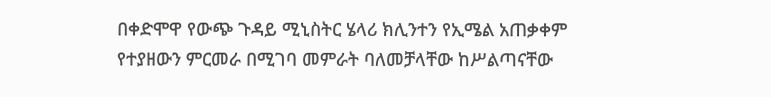በቀድሞዋ የውጭ ጉዳይ ሚኒስትር ሄላሪ ክሊንተን የኢሜል አጠቃቀም የተያዘውን ምርመራ በሚገባ መምራት ባለመቻላቸው ከሥልጣናቸው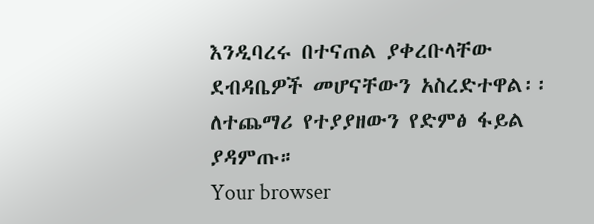እንዲባረሩ በተናጠል ያቀረቡላቸው ደብዳቤዎች መሆናቸውን አስረድተዋል፡፡
ለተጨማሪ የተያያዘውን የድምፅ ፋይል ያዳምጡ።
Your browser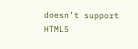doesn’t support HTML5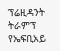ፕሬዚዳንት ትራምፕ የኤፍቢአይ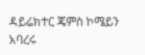ዳይሬክተር ጄምስ ኮሜይን አባረሩ